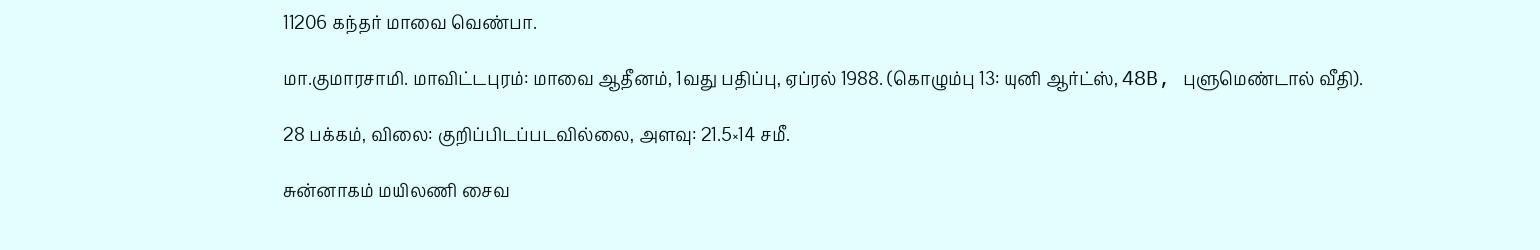11206 கந்தர் மாவை வெண்பா.

மா.குமாரசாமி. மாவிட்டபுரம்: மாவை ஆதீனம், 1வது பதிப்பு, ஏப்ரல் 1988. (கொழும்பு 13: யுனி ஆர்ட்ஸ், 48B, புளுமெண்டால் வீதி).

28 பக்கம், விலை: குறிப்பிடப்படவில்லை, அளவு: 21.5×14 சமீ.

சுன்னாகம் மயிலணி சைவ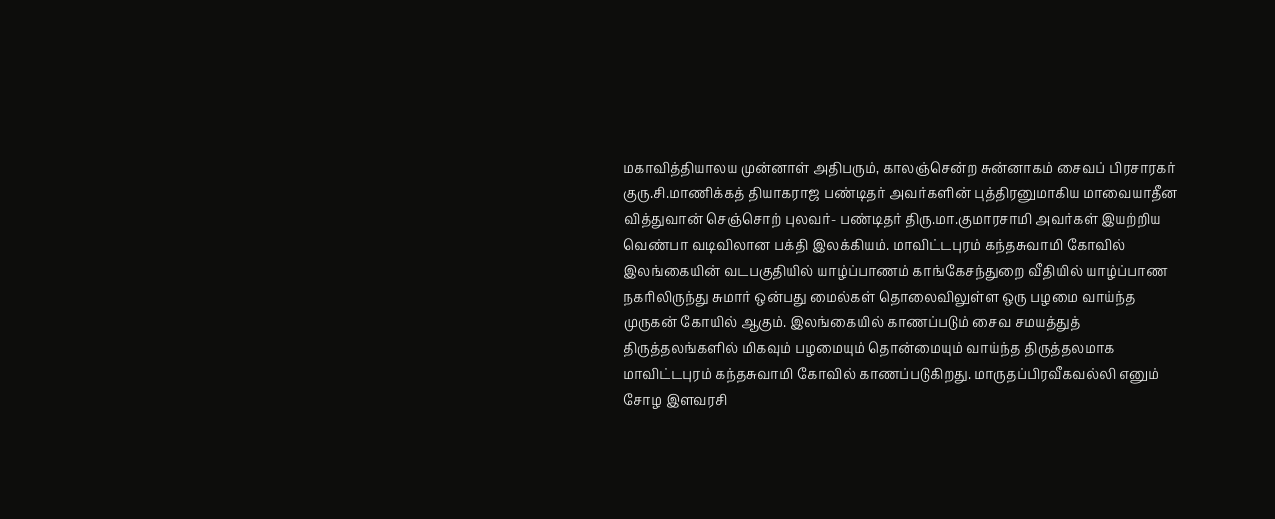மகாவித்தியாலய முன்னாள் அதிபரும், காலஞ்சென்ற சுன்னாகம் சைவப் பிரசாரகர் குரு.சி.மாணிக்கத் தியாகராஜ பண்டிதர் அவர்களின் புத்திரனுமாகிய மாவையாதீன வித்துவான் செஞ்சொற் புலவர்- பண்டிதர் திரு.மா.குமாரசாமி அவர்கள் இயற்றிய வெண்பா வடிவிலான பக்தி இலக்கியம். மாவிட்டபுரம் கந்தசுவாமி கோவில் இலங்கையின் வடபகுதியில் யாழ்ப்பாணம் காங்கேசந்துறை வீதியில் யாழ்ப்பாண நகரிலிருந்து சுமார் ஒன்பது மைல்கள் தொலைவிலுள்ள ஒரு பழமை வாய்ந்த முருகன் கோயில் ஆகும். இலங்கையில் காணப்படும் சைவ சமயத்துத் திருத்தலங்களில் மிகவும் பழமையும் தொன்மையும் வாய்ந்த திருத்தலமாக மாவிட்டபுரம் கந்தசுவாமி கோவில் காணப்படுகிறது. மாருதப்பிரவீகவல்லி எனும் சோழ இளவரசி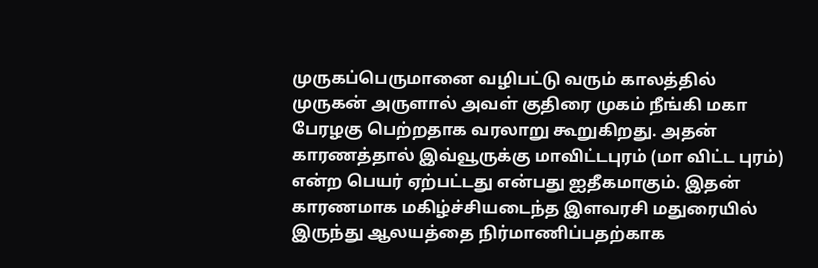முருகப்பெருமானை வழிபட்டு வரும் காலத்தில் முருகன் அருளால் அவள் குதிரை முகம் நீங்கி மகா பேரழகு பெற்றதாக வரலாறு கூறுகிறது. அதன் காரணத்தால் இவ்வூருக்கு மாவிட்டபுரம் (மா விட்ட புரம்) என்ற பெயர் ஏற்பட்டது என்பது ஐதீகமாகும். இதன் காரணமாக மகிழ்ச்சியடைந்த இளவரசி மதுரையில் இருந்து ஆலயத்தை நிர்மாணிப்பதற்காக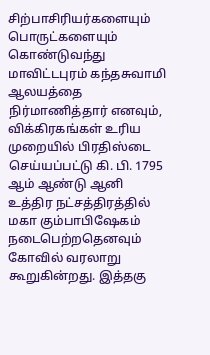சிற்பாசிரியர்களையும் பொருட்களையும் கொண்டுவந்து மாவிட்டபுரம் கந்தசுவாமி ஆலயத்தை நிர்மாணித்தார் எனவும், விக்கிரகங்கள் உரிய முறையில் பிரதிஸ்டை செய்யப்பட்டு கி. பி. 1795 ஆம் ஆண்டு ஆனி உத்திர நட்சத்திரத்தில் மகா கும்பாபிஷேகம் நடைபெற்றதெனவும் கோவில் வரலாறு கூறுகின்றது. இத்தகு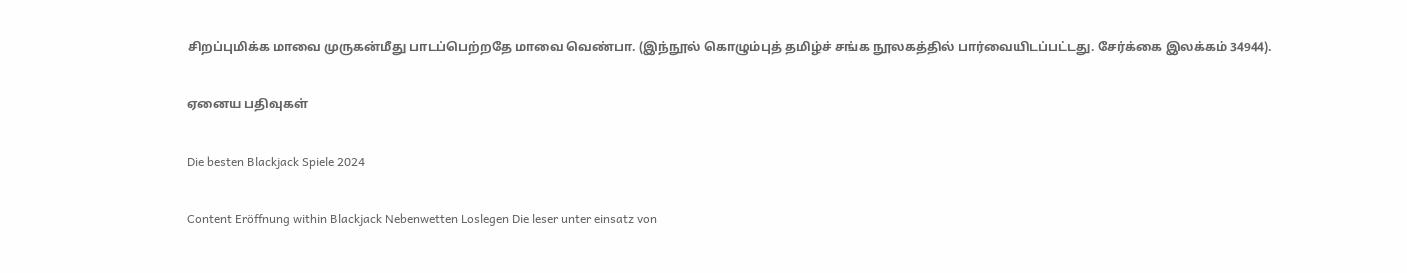சிறப்புமிக்க மாவை முருகன்மீது பாடப்பெற்றதே மாவை வெண்பா. (இந்நூல் கொழும்புத் தமிழ்ச் சங்க நூலகத்தில் பார்வையிடப்பட்டது. சேர்க்கை இலக்கம் 34944).

ஏனைய பதிவுகள்

Die besten Blackjack Spiele 2024

Content Eröffnung within Blackjack Nebenwetten Loslegen Die leser unter einsatz von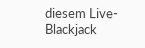diesem Live-Blackjack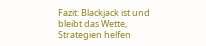Fazit: Blackjack ist und bleibt das Wette, Strategien helfen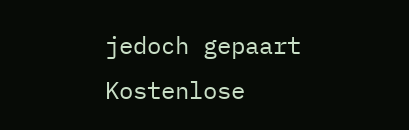jedoch gepaart Kostenlose